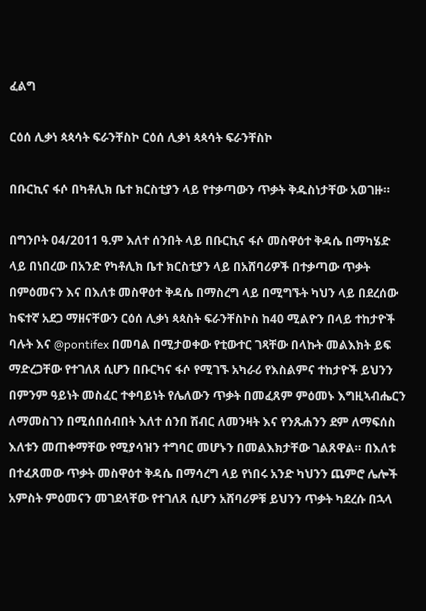ፈልግ

ርዕሰ ሊቃነ ጳጳሳት ፍራንቸስኮ ርዕሰ ሊቃነ ጳጳሳት ፍራንቸስኮ

በቡርኪና ፋሶ በካቶሊክ ቤተ ክርስቲያን ላይ የተቃጣውን ጥቃት ቅዱስነታቸው አወገዙ።

በግንቦት 04/2011 ዓ.ም እለተ ሰንበት ላይ በቡርኪና ፋሶ መስዋዕተ ቅዳሴ በማካሄድ ላይ በነበረው በአንድ የካቶሊክ ቤተ ክርስቲያን ላይ በአሸባሪዎች በተቃጣው ጥቃት በምዕመናን እና በእለቱ መስዋዕተ ቅዳሴ በማስረግ ላይ በሚግኙት ካህን ላይ በደረሰው ከፍተኛ አደጋ ማዘናቸውን ርዕሰ ሊቃነ ጳጳስት ፍራንቸስኮስ ከ40 ሚልዮን በላይ ተከታዮች ባሉት እና @pontifex በመባል በሚታወቀው የቲውተር ገጻቸው በላኩት መልእክት ይፍ ማድረጋቸው የተገለጸ ሲሆን በቡርካና ፋሶ የሚገኙ አካራሪ የእስልምና ተከታዮች ይህንን በምንም ዓይነት መስፈር ተቀባይነት የሌለውን ጥቃት በመፈጸም ምዕመኑ እግዚኣብሔርን ለማመስገን በሚሰበሰብበት እለተ ሰንበ ሽብር ለመንዛት እና የንጹሐንን ደም ለማፍሰስ እለቱን መጠቀማቸው የሚያሳዝን ተግባር መሆኑን በመልእክታቸው ገልጸዋል። በእለቱ በተፈጸመው ጥቃት መስዋዕተ ቅዳሴ በማሳረግ ላይ የነበሩ አንድ ካህንን ጨምሮ ሌሎች አምስት ምዕመናን መገደላቸው የተገለጸ ሲሆን አሸባሪዎቹ ይህንን ጥቃት ካደረሱ በኋላ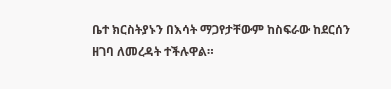ቤተ ክርስትያኑን በእሳት ማጋየታቸውም ከስፍራው ከደርሰን ዘገባ ለመረዳት ተችሉዋል።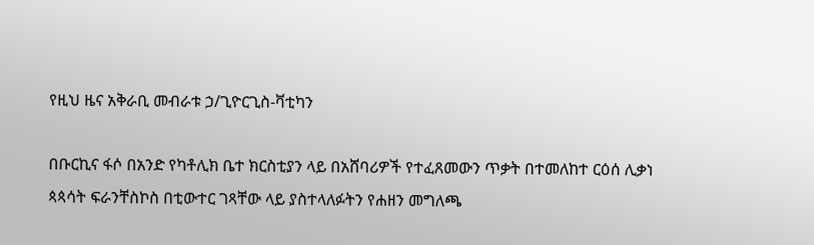የዚህ ዜና አቅራቢ መብራቱ ኃ/ጊዮርጊስ-ቫቲካን

በቡርኪና ፋሶ በአንድ የካቶሊክ ቤተ ክርስቲያን ላይ በአሸባሪዎች የተፈጸመውን ጥቃት በተመለከተ ርዕሰ ሊቃነ ጳጳሳት ፍራንቸስኮስ በቲውተር ገጻቸው ላይ ያስተላለፉትን የሐዘን መግለጫ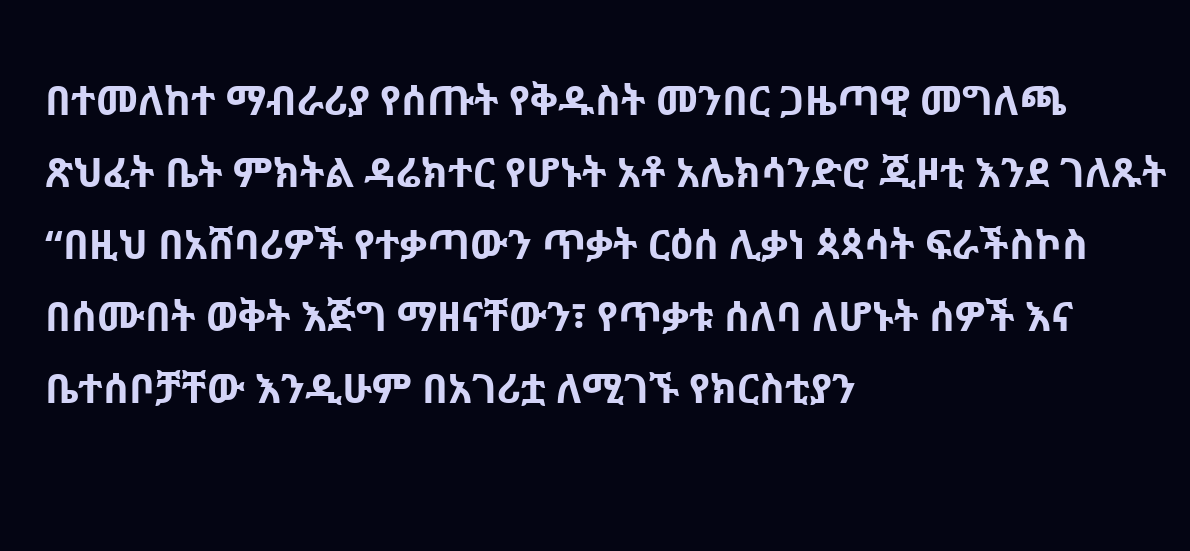በተመለከተ ማብራሪያ የሰጡት የቅዱስት መንበር ጋዜጣዊ መግለጫ ጽህፈት ቤት ምክትል ዳሬክተር የሆኑት አቶ አሌክሳንድሮ ጂዞቲ እንደ ገለጹት “በዚህ በአሸባሪዎች የተቃጣውን ጥቃት ርዕሰ ሊቃነ ጳጳሳት ፍራችስኮስ በሰሙበት ወቅት እጅግ ማዘናቸውን፣ የጥቃቱ ሰለባ ለሆኑት ሰዎች እና ቤተሰቦቻቸው እንዲሁም በአገሪቷ ለሚገኙ የክርስቲያን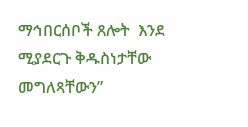ማኅበርሰቦች ጸሎት  እንደ ሚያደርጉ ቅዱስነታቸው መግለጻቸውን”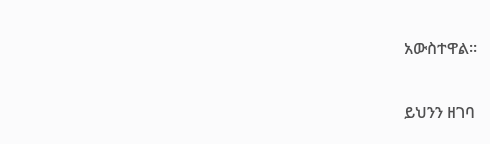አውስተዋል።

ይህንን ዘገባ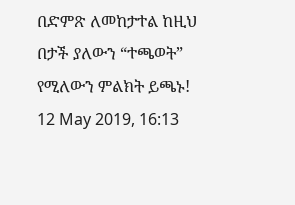በድምጽ ለመከታተል ከዚህ በታች ያለውን “ተጫወት” የሚለውን ምልክት ይጫኑ!
12 May 2019, 16:13